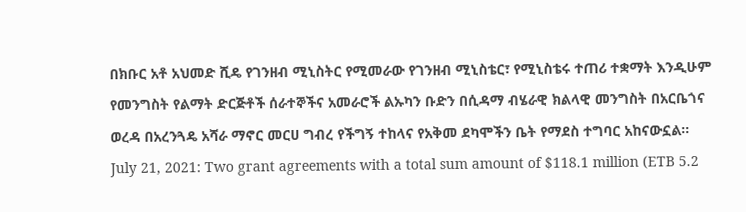በክቡር አቶ አህመድ ሺዴ የገንዘብ ሚኒስትር የሚመራው የገንዘብ ሚኒስቴር፣ የሚኒስቴሩ ተጠሪ ተቋማት እንዲሁም የመንግስት የልማት ድርጅቶች ሰራተኞችና አመራሮች ልኡካን ቡድን በሲዳማ ብሄራዊ ክልላዊ መንግስት በአርቤጎና ወረዳ በአረንጓዴ አሻራ ማኖር መርሀ ግብረ የችግኝ ተከላና የአቅመ ደካሞችን ቤት የማደስ ተግባር አከናውኗል፡፡
July 21, 2021: Two grant agreements with a total sum amount of $118.1 million (ETB 5.2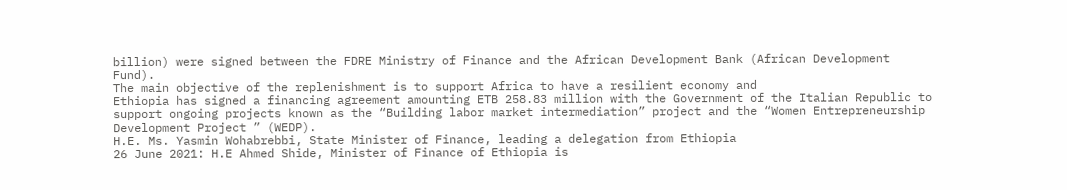billion) were signed between the FDRE Ministry of Finance and the African Development Bank (African Development Fund).
The main objective of the replenishment is to support Africa to have a resilient economy and
Ethiopia has signed a financing agreement amounting ETB 258.83 million with the Government of the Italian Republic to support ongoing projects known as the “Building labor market intermediation” project and the “Women Entrepreneurship Development Project ” (WEDP).
H.E. Ms. Yasmin Wohabrebbi, State Minister of Finance, leading a delegation from Ethiopia
26 June 2021: H.E Ahmed Shide, Minister of Finance of Ethiopia is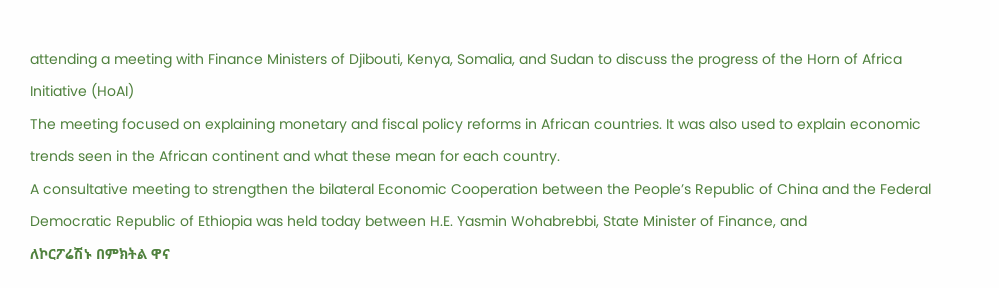attending a meeting with Finance Ministers of Djibouti, Kenya, Somalia, and Sudan to discuss the progress of the Horn of Africa Initiative (HoAI)
The meeting focused on explaining monetary and fiscal policy reforms in African countries. It was also used to explain economic trends seen in the African continent and what these mean for each country.
A consultative meeting to strengthen the bilateral Economic Cooperation between the People’s Republic of China and the Federal Democratic Republic of Ethiopia was held today between H.E. Yasmin Wohabrebbi, State Minister of Finance, and
ለኮርፖሬሽኑ በምክትል ዋና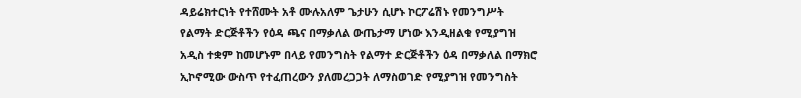ዳይሬክተርነት የተሸሙት አቶ ሙሉአለም ጌታሁን ሲሆኑ ኮርፖሬሽኑ የመንግሥት የልማት ድርጅቶችን የዕዳ ጫና በማቃለል ውጤታማ ሆነው እንዲዘልቁ የሚያግዝ አዲስ ተቋም ከመሆኑም በላይ የመንግስት የልማተ ድርጅቶችን ዕዳ በማቃለል በማክሮ ኢኮኖሚው ውስጥ የተፈጠረውን ያለመረጋጋት ለማስወገድ የሚያግዝ የመንግስት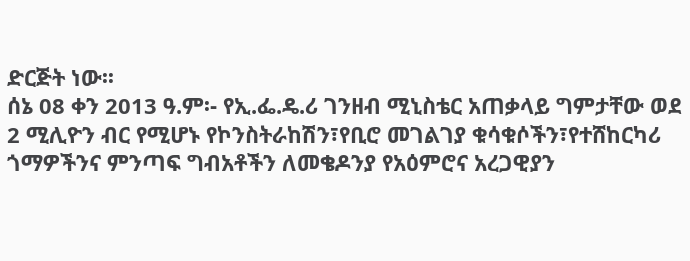ድርጅት ነው፡፡
ሰኔ 08 ቀን 2013 ዓ.ም፡- የኢ.ፌ.ዴ.ሪ ገንዘብ ሚኒስቴር አጠቃላይ ግምታቸው ወደ 2 ሚሊዮን ብር የሚሆኑ የኮንስትራከሽን፣የቢሮ መገልገያ ቁሳቁሶችን፣የተሸከርካሪ ጎማዎችንና ምንጣፍ ግብአቶችን ለመቄዶንያ የአዕምሮና አረጋዊያን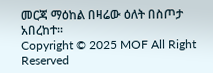መርጃ ማዕከል በዛሬው ዕለት በስጦታ አበረከተ፡፡
Copyright © 2025 MOF All Right Reserved